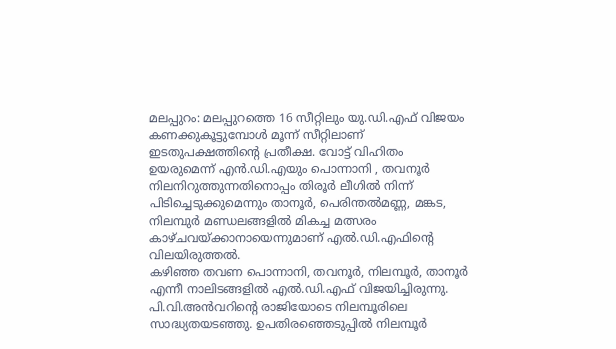മലപ്പുറം: മലപ്പുറത്തെ 16 സീറ്റിലും യു.ഡി.എഫ് വിജയം കണക്കുകൂട്ടുമ്പോൾ മൂന്ന് സീറ്റിലാണ് ഇടതുപക്ഷത്തിന്റെ പ്രതീക്ഷ. വോട്ട് വിഹിതം ഉയരുമെന്ന് എൻ.ഡി.എയും പൊന്നാനി , തവനൂർ നിലനിറുത്തുന്നതിനൊപ്പം തിരൂർ ലീഗിൽ നിന്ന് പിടിച്ചെടുക്കുമെന്നും താനൂർ, പെരിന്തൽമണ്ണ, മങ്കട, നിലമ്പുർ മണ്ഡലങ്ങളിൽ മികച്ച മത്സരം കാഴ്ചവയ്ക്കാനായെന്നുമാണ് എൽ.ഡി.എഫിന്റെ വിലയിരുത്തൽ.
കഴിഞ്ഞ തവണ പൊന്നാനി, തവനൂർ, നിലമ്പൂർ, താനൂർ എന്നീ നാലിടങ്ങളിൽ എൽ.ഡി.എഫ് വിജയിച്ചിരുന്നു. പി.വി.അൻവറിന്റെ രാജിയോടെ നിലമ്പൂരിലെ സാദ്ധ്യതയടഞ്ഞു. ഉപതിരഞ്ഞെടുപ്പിൽ നിലമ്പൂർ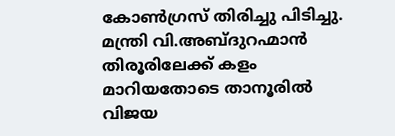കോൺഗ്രസ് തിരിച്ചു പിടിച്ചു. മന്ത്രി വി.അബ്ദുറഹ്മാൻ തിരൂരിലേക്ക് കളം മാറിയതോടെ താനൂരിൽ വിജയ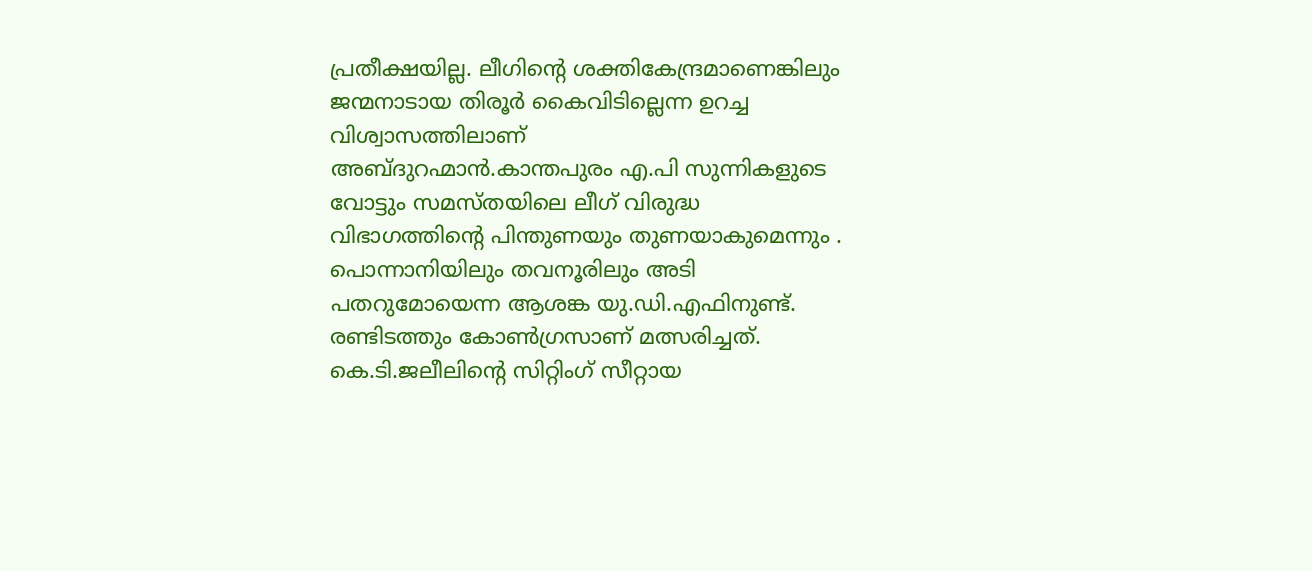പ്രതീക്ഷയില്ല. ലീഗിന്റെ ശക്തികേന്ദ്രമാണെങ്കിലും ജന്മനാടായ തിരൂർ കൈവിടില്ലെന്ന ഉറച്ച വിശ്വാസത്തിലാണ്
അബ്ദുറഹ്മാൻ.കാന്തപുരം എ.പി സുന്നികളുടെ വോട്ടും സമസ്തയിലെ ലീഗ് വിരുദ്ധ വിഭാഗത്തിന്റെ പിന്തുണയും തുണയാകുമെന്നും .
പൊന്നാനിയിലും തവനൂരിലും അടി പതറുമോയെന്ന ആശങ്ക യു.ഡി.എഫിനുണ്ട്. രണ്ടിടത്തും കോൺഗ്രസാണ് മത്സരിച്ചത്. കെ.ടി.ജലീലിന്റെ സിറ്റിംഗ് സീറ്റായ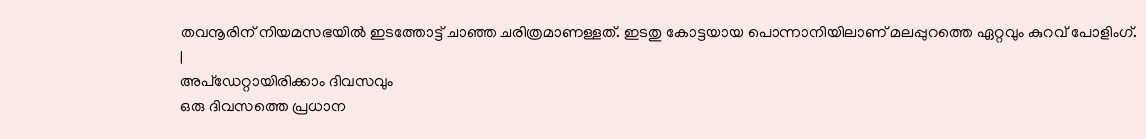തവനൂരിന് നിയമസഭയിൽ ഇടത്തോട്ട് ചാഞ്ഞ ചരിത്രമാണള്ളത്. ഇടതു കോട്ടയായ പൊന്നാനിയിലാണ് മലപ്പുറത്തെ ഏറ്റവും കുറവ് പോളിംഗ്.
|
അപ്ഡേറ്റായിരിക്കാം ദിവസവും
ഒരു ദിവസത്തെ പ്രധാന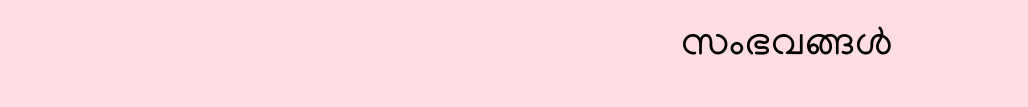സംഭവങ്ങൾ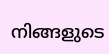നിങ്ങളുടെ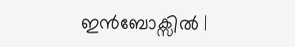ഇൻബോക്സിൽ |